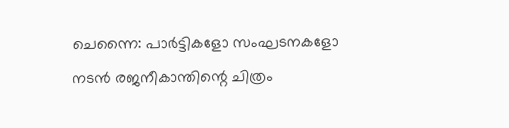ചെന്നൈ: പാർട്ടികളോ സംഘടനകളോ നടൻ രജനീകാന്തിന്റെ ചിത്രം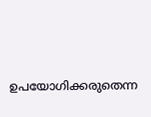ഉപയോഗിക്കരുതെന്ന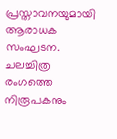പ്രസ്താവനയുമായി ആരാധക സംഘടന. ചലച്ചിത്ര രംഗത്തെ നിരൂപകനും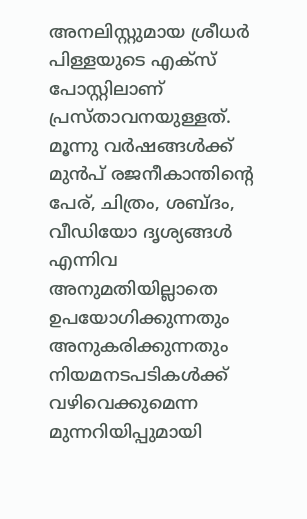അനലിസ്റ്റുമായ ശ്രീധർ പിള്ളയുടെ എക്സ് പോസ്റ്റിലാണ് പ്രസ്താവനയുള്ളത്.
മൂന്നു വർഷങ്ങൾക്ക് മുൻപ് രജനീകാന്തിന്റെ പേര്, ചിത്രം, ശബ്ദം, വീഡിയോ ദൃശ്യങ്ങൾ എന്നിവ അനുമതിയില്ലാതെ ഉപയോഗിക്കുന്നതും അനുകരിക്കുന്നതും നിയമനടപടികൾക്ക് വഴിവെക്കുമെന്ന മുന്നറിയിപ്പുമായി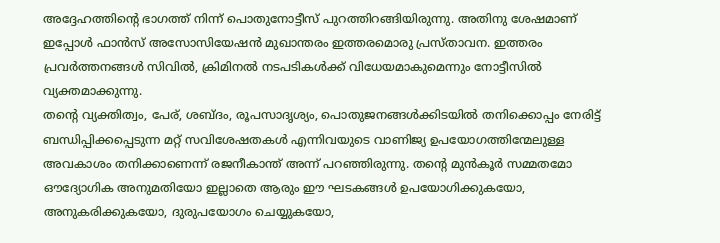അദ്ദേഹത്തിന്റെ ഭാഗത്ത് നിന്ന് പൊതുനോട്ടീസ് പുറത്തിറങ്ങിയിരുന്നു. അതിനു ശേഷമാണ് ഇപ്പോൾ ഫാൻസ് അസോസിയേഷൻ മുഖാന്തരം ഇത്തരമൊരു പ്രസ്താവന. ഇത്തരം പ്രവർത്തനങ്ങൾ സിവിൽ, ക്രിമിനൽ നടപടികൾക്ക് വിധേയമാകുമെന്നും നോട്ടീസിൽ വ്യക്തമാക്കുന്നു.
തന്റെ വ്യക്തിത്വം, പേര്, ശബ്ദം, രൂപസാദൃശ്യം, പൊതുജനങ്ങൾക്കിടയിൽ തനിക്കൊപ്പം നേരിട്ട് ബന്ധിപ്പിക്കപ്പെടുന്ന മറ്റ് സവിശേഷതകൾ എന്നിവയുടെ വാണിജ്യ ഉപയോഗത്തിന്മേലുള്ള അവകാശം തനിക്കാണെന്ന് രജനീകാന്ത് അന്ന് പറഞ്ഞിരുന്നു. തന്റെ മുൻകൂർ സമ്മതമോ ഔദ്യോഗിക അനുമതിയോ ഇല്ലാതെ ആരും ഈ ഘടകങ്ങൾ ഉപയോഗിക്കുകയോ, അനുകരിക്കുകയോ, ദുരുപയോഗം ചെയ്യുകയോ,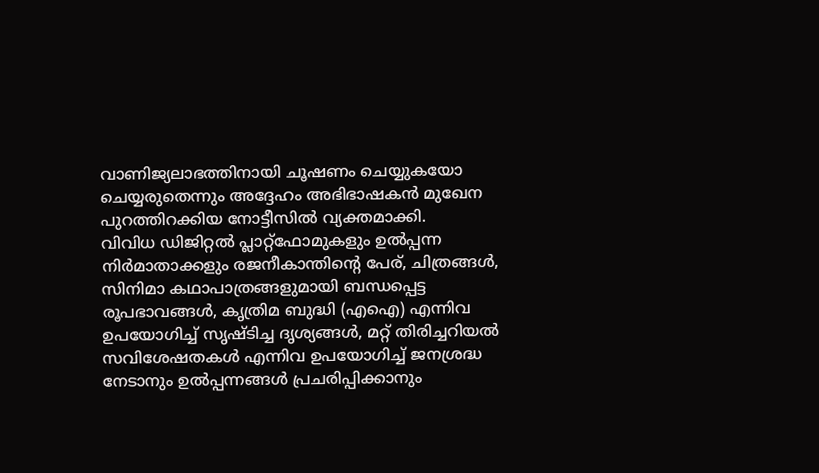വാണിജ്യലാഭത്തിനായി ചൂഷണം ചെയ്യുകയോ ചെയ്യരുതെന്നും അദ്ദേഹം അഭിഭാഷകൻ മുഖേന പുറത്തിറക്കിയ നോട്ടീസിൽ വ്യക്തമാക്കി.
വിവിധ ഡിജിറ്റൽ പ്ലാറ്റ്ഫോമുകളും ഉൽപ്പന്ന നിർമാതാക്കളും രജനീകാന്തിന്റെ പേര്, ചിത്രങ്ങൾ, സിനിമാ കഥാപാത്രങ്ങളുമായി ബന്ധപ്പെട്ട രൂപഭാവങ്ങൾ, കൃത്രിമ ബുദ്ധി (എഐ) എന്നിവ ഉപയോഗിച്ച് സൃഷ്ടിച്ച ദൃശ്യങ്ങൾ, മറ്റ് തിരിച്ചറിയൽ സവിശേഷതകൾ എന്നിവ ഉപയോഗിച്ച് ജനശ്രദ്ധ നേടാനും ഉൽപ്പന്നങ്ങൾ പ്രചരിപ്പിക്കാനും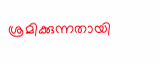ശ്രമിക്കുന്നതായി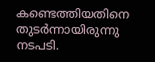കണ്ടെത്തിയതിനെ തുടർന്നായിരുന്നു നടപടി.